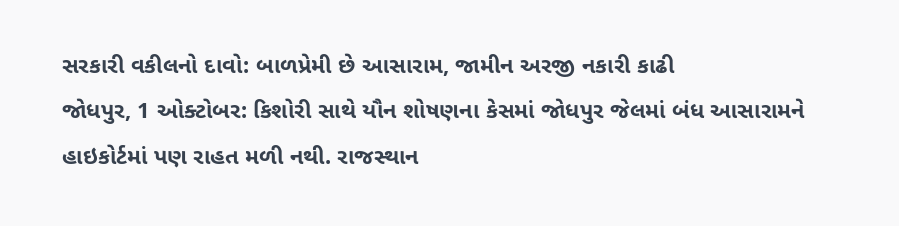સરકારી વકીલનો દાવો: બાળપ્રેમી છે આસારામ, જામીન અરજી નકારી કાઢી
જોધપુર, 1 ઓક્ટોબર: કિશોરી સાથે યૌન શોષણના કેસમાં જોધપુર જેલમાં બંધ આસારામને હાઇકોર્ટમાં પણ રાહત મળી નથી. રાજસ્થાન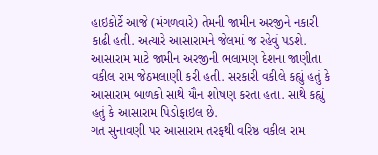હાઇકોર્ટે આજે (મંગળવારે) તેમની જામીન અરજીને નકારી કાઢી હતી. અત્યારે આસારામને જેલમાં જ રહેવું પડશે. આસારામ માટે જામીન અરજીની ભલામણ દેશના જાણીતા વકીલ રામ જેઠમલાણી કરી હતી. સરકારી વકીલે કહ્યું હતું કે આસારામ બાળકો સાથે યૌન શોષણ કરતા હતા. સાથે કહ્યું હતું કે આસારામ પિડોફાઇલ છે.
ગત સુનાવણી પર આસારામ તરફથી વરિષ્ઠ વકીલ રામ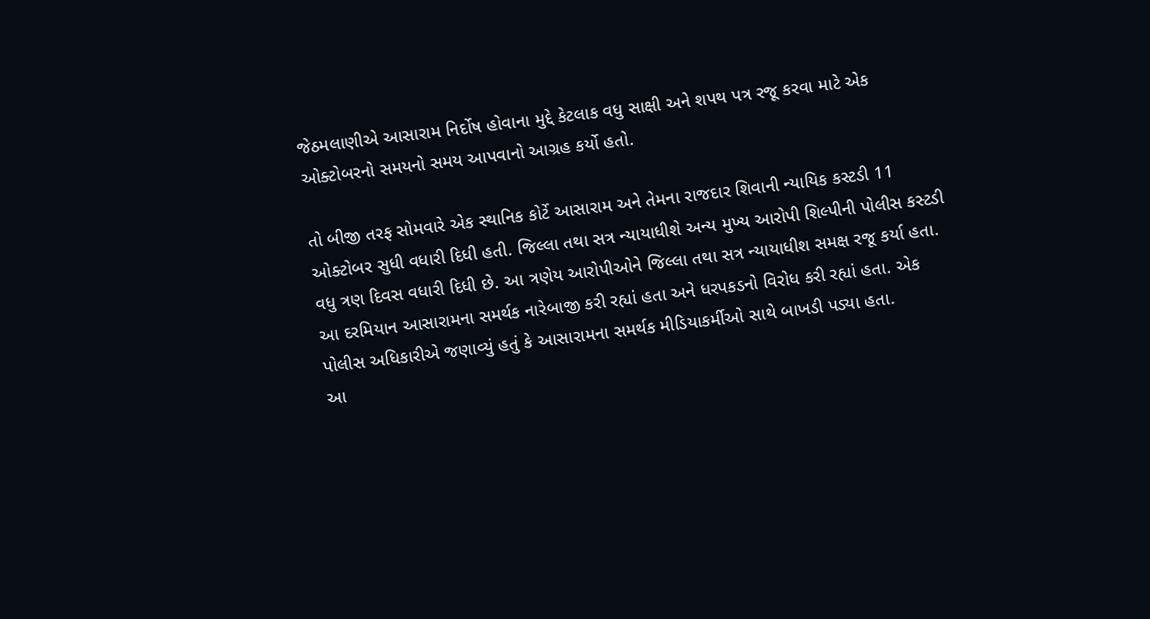જેઠમલાણીએ આસારામ નિર્દોષ હોવાના મુદ્દે કેટલાક વધુ સાક્ષી અને શપથ પત્ર રજૂ કરવા માટે એક ઓક્ટોબરનો સમયનો સમય આપવાનો આગ્રહ કર્યો હતો.

તો બીજી તરફ સોમવારે એક સ્થાનિક કોર્ટે આસારામ અને તેમના રાજદાર શિવાની ન્યાયિક કસ્ટડી 11 ઓક્ટોબર સુધી વધારી દિધી હતી. જિલ્લા તથા સત્ર ન્યાયાધીશે અન્ય મુખ્ય આરોપી શિલ્પીની પોલીસ કસ્ટડી વધુ ત્રણ દિવસ વધારી દિધી છે. આ ત્રણેય આરોપીઓને જિલ્લા તથા સત્ર ન્યાયાધીશ સમક્ષ રજૂ કર્યા હતા. આ દરમિયાન આસારામના સમર્થક નારેબાજી કરી રહ્યાં હતા અને ધરપકડનો વિરોધ કરી રહ્યાં હતા. એક પોલીસ અધિકારીએ જણાવ્યું હતું કે આસારામના સમર્થક મીડિયાકર્મીઓ સાથે બાખડી પડ્યા હતા.
આ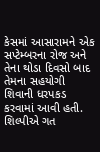કેસમાં આસારામને એક સપ્ટેમ્બરના રોજ અને તેના થોડા દિવસો બાદ તેમના સહયોગી શિવાની ધરપકડ કરવામાં આવી હતી. શિલ્પીએ ગત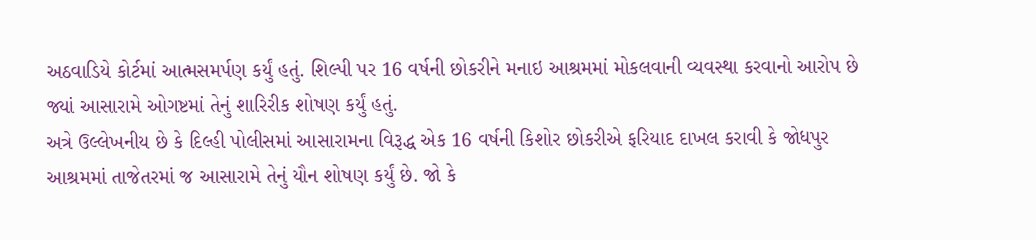અઠવાડિયે કોર્ટમાં આત્મસમર્પણ કર્યું હતું. શિલ્પી પર 16 વર્ષની છોકરીને મનાઇ આશ્રમમાં મોકલવાની વ્યવસ્થા કરવાનો આરોપ છે જ્યાં આસારામે ઓગષ્ટમાં તેનું શારિરીક શોષણ કર્યું હતું.
અત્રે ઉલ્લેખનીય છે કે દિલ્હી પોલીસમાં આસારામના વિરૂદ્ધ એક 16 વર્ષની કિશોર છોકરીએ ફરિયાદ દાખલ કરાવી કે જોધપુર આશ્રમમાં તાજેતરમાં જ આસારામે તેનું યૌન શોષણ કર્યું છે. જો કે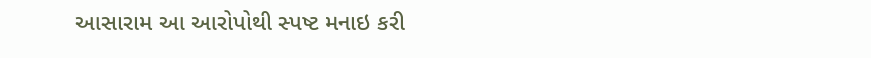આસારામ આ આરોપોથી સ્પષ્ટ મનાઇ કરી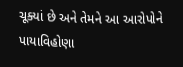ચૂક્યાં છે અને તેમને આ આરોપોને પાયાવિહોણા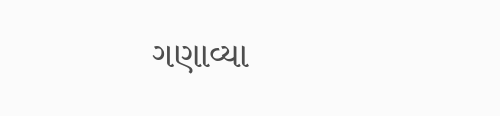ગણાવ્યા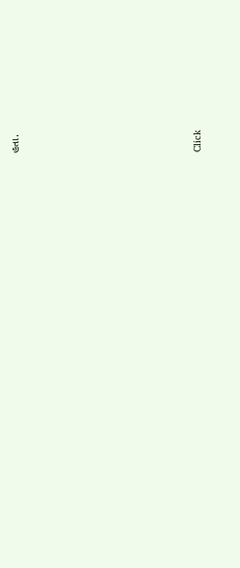હતા.












Click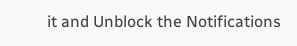it and Unblock the Notifications